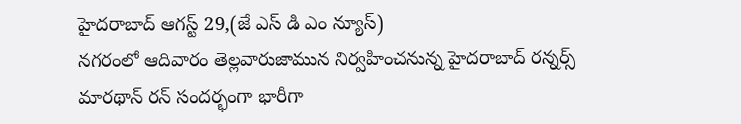హైదరాబాద్ ఆగస్ట్ 29,(జే ఎస్ డి ఎం న్యూస్)
నగరంలో ఆదివారం తెల్లవారుజామున నిర్వహించనున్న హైదరాబాద్ రన్నర్స్ మారథాన్ రన్ సందర్భంగా భారీగా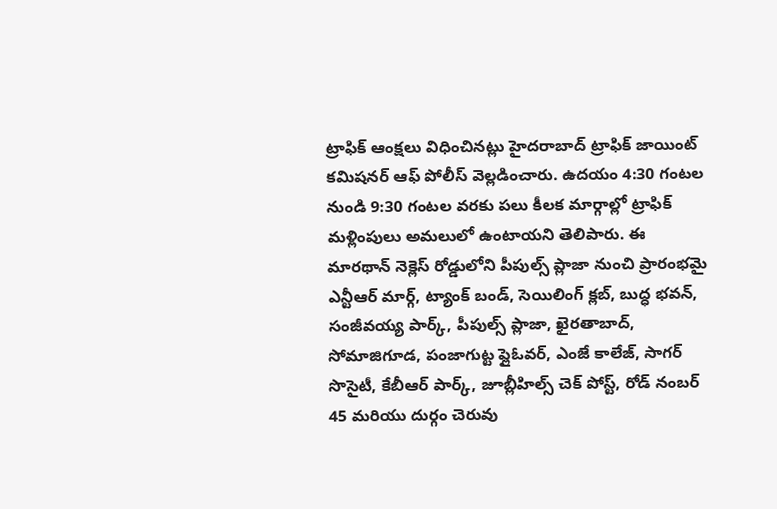ట్రాఫిక్ ఆంక్షలు విధించినట్లు హైదరాబాద్ ట్రాఫిక్ జాయింట్ కమిషనర్ ఆఫ్ పోలీస్ వెల్లడించారు. ఉదయం 4:30 గంటల నుండి 9:30 గంటల వరకు పలు కీలక మార్గాల్లో ట్రాఫిక్ మళ్లింపులు అమలులో ఉంటాయని తెలిపారు. ఈ మారథాన్ నెక్లెస్ రోడ్డులోని పీపుల్స్ ప్లాజా నుంచి ప్రారంభమై ఎన్టీఆర్ మార్గ్, ట్యాంక్ బండ్, సెయిలింగ్ క్లబ్, బుద్ధ భవన్, సంజీవయ్య పార్క్, పీపుల్స్ ప్లాజా, ఖైరతాబాద్, సోమాజిగూడ, పంజాగుట్ట ఫ్లైఓవర్, ఎంజే కాలేజ్, సాగర్ సొసైటీ, కేబీఆర్ పార్క్, జూబ్లీహిల్స్ చెక్ పోస్ట్, రోడ్ నంబర్ 45 మరియు దుర్గం చెరువు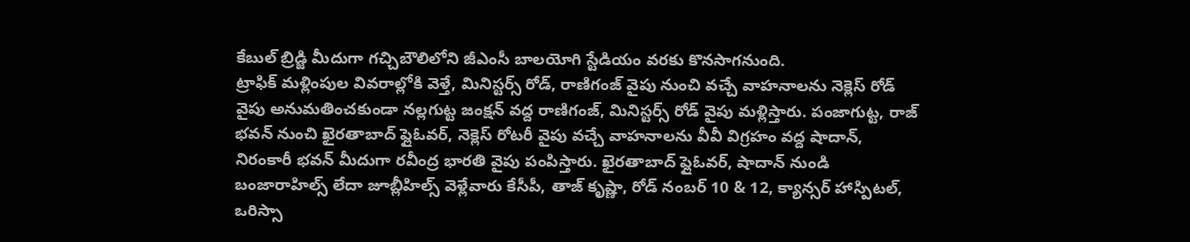కేబుల్ బ్రిడ్జి మీదుగా గచ్చిబౌలిలోని జీఎంసీ బాలయోగి స్టేడియం వరకు కొనసాగనుంది.
ట్రాఫిక్ మళ్లింపుల వివరాల్లోకి వెళ్తే, మినిస్టర్స్ రోడ్, రాణిగంజ్ వైపు నుంచి వచ్చే వాహనాలను నెక్లెస్ రోడ్ వైపు అనుమతించకుండా నల్లగుట్ట జంక్షన్ వద్ద రాణిగంజ్, మినిస్టర్స్ రోడ్ వైపు మళ్లిస్తారు. పంజాగుట్ట, రాజ్ భవన్ నుంచి ఖైరతాబాద్ ఫ్లైఓవర్, నెక్లెస్ రోటరీ వైపు వచ్చే వాహనాలను వీవీ విగ్రహం వద్ద షాదాన్, నిరంకారీ భవన్ మీదుగా రవీంద్ర భారతి వైపు పంపిస్తారు. ఖైరతాబాద్ ఫ్లైఓవర్, షాదాన్ నుండి బంజారాహిల్స్ లేదా జూబ్లీహిల్స్ వెళ్లేవారు కేసీపీ, తాజ్ కృష్ణా, రోడ్ నంబర్ 10 & 12, క్యాన్సర్ హాస్పిటల్, ఒరిస్సా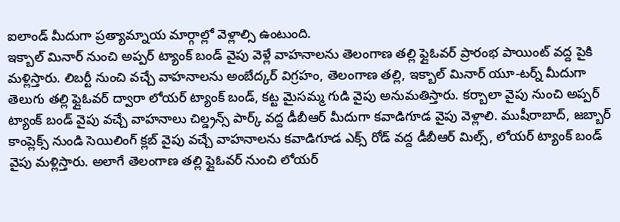ఐలాండ్ మీదుగా ప్రత్యామ్నాయ మార్గాల్లో వెళ్లాల్సి ఉంటుంది.
ఇక్బాల్ మినార్ నుంచి అప్పర్ ట్యాంక్ బండ్ వైపు వెళ్లే వాహనాలను తెలంగాణ తల్లి ఫ్లైఓవర్ ప్రారంభ పాయింట్ వద్ద పైకి మళ్లిస్తారు. లిబర్టీ నుంచి వచ్చే వాహనాలను అంబేద్కర్ విగ్రహం, తెలంగాణ తల్లి, ఇక్బాల్ మినార్ యూ-టర్న్ మీదుగా తెలుగు తల్లి ఫ్లైఓవర్ ద్వారా లోయర్ ట్యాంక్ బండ్, కట్ట మైసమ్మ గుడి వైపు అనుమతిస్తారు. కర్బాలా వైపు నుంచి అప్పర్ ట్యాంక్ బండ్ వైపు వచ్చే వాహనాలు చిల్డ్రన్స్ పార్క్ వద్ద డీబీఆర్ మీదుగా కవాడిగూడ వైపు వెళ్లాలి. ముషీరాబాద్, జబ్బార్ కాంప్లెక్స్ నుండి సెయిలింగ్ క్లబ్ వైపు వచ్చే వాహనాలను కవాడిగూడ ఎక్స్ రోడ్ వద్ద డీబీఆర్ మిల్స్, లోయర్ ట్యాంక్ బండ్ వైపు మళ్లిస్తారు. అలాగే తెలంగాణ తల్లి ఫ్లైఓవర్ నుంచి లోయర్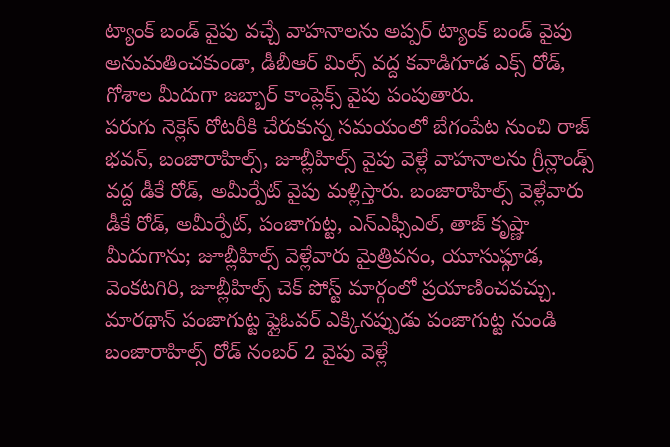ట్యాంక్ బండ్ వైపు వచ్చే వాహనాలను అప్పర్ ట్యాంక్ బండ్ వైపు అనుమతించకుండా, డీబీఆర్ మిల్స్ వద్ద కవాడిగూడ ఎక్స్ రోడ్, గోశాల మీదుగా జబ్బార్ కాంప్లెక్స్ వైపు పంపుతారు.
పరుగు నెక్లెస్ రోటరీకి చేరుకున్న సమయంలో బేగంపేట నుంచి రాజ్ భవన్, బంజారాహిల్స్, జూబ్లీహిల్స్ వైపు వెళ్లే వాహనాలను గ్రీన్లాండ్స్ వద్ద డీకే రోడ్, అమీర్పేట్ వైపు మళ్లిస్తారు. బంజారాహిల్స్ వెళ్లేవారు డీకే రోడ్, అమీర్పేట్, పంజాగుట్ట, ఎన్ఎఫ్సీఎల్, తాజ్ కృష్ణా మీదుగాను; జూబ్లీహిల్స్ వెళ్లేవారు మైత్రివనం, యూసుఫ్గూడ, వెంకటగిరి, జూబ్లీహిల్స్ చెక్ పోస్ట్ మార్గంలో ప్రయాణించవచ్చు. మారథాన్ పంజాగుట్ట ఫ్లైఓవర్ ఎక్కినప్పుడు పంజాగుట్ట నుండి బంజారాహిల్స్ రోడ్ నంబర్ 2 వైపు వెళ్లే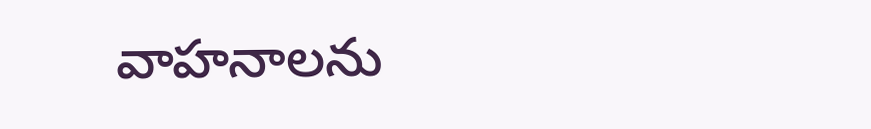వాహనాలను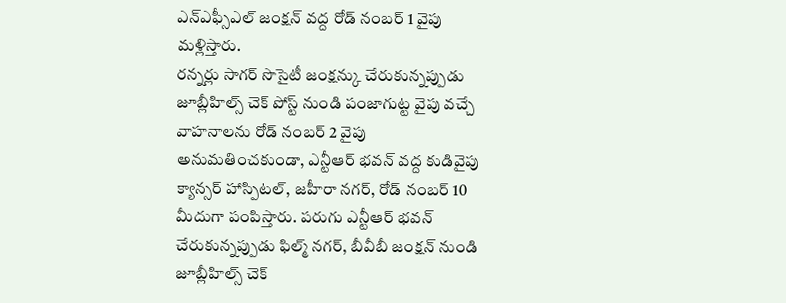ఎన్ఎఫ్సీఎల్ జంక్షన్ వద్ద రోడ్ నంబర్ 1 వైపు మళ్లిస్తారు.
రన్నర్లు సాగర్ సొసైటీ జంక్షన్కు చేరుకున్నప్పుడు జూబ్లీహిల్స్ చెక్ పోస్ట్ నుండి పంజాగుట్ట వైపు వచ్చే వాహనాలను రోడ్ నంబర్ 2 వైపు అనుమతించకుండా, ఎన్టీఆర్ భవన్ వద్ద కుడివైపు క్యాన్సర్ హాస్పిటల్, జహీరా నగర్, రోడ్ నంబర్ 10 మీదుగా పంపిస్తారు. పరుగు ఎన్టీఆర్ భవన్ చేరుకున్నప్పుడు ఫిల్మ్ నగర్, బీవీబీ జంక్షన్ నుండి జూబ్లీహిల్స్ చెక్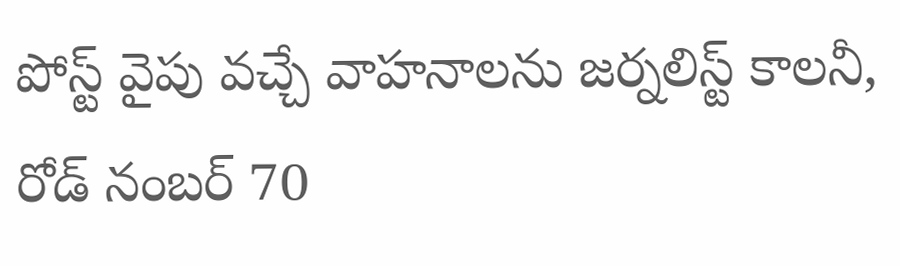పోస్ట్ వైపు వచ్చే వాహనాలను జర్నలిస్ట్ కాలనీ, రోడ్ నంబర్ 70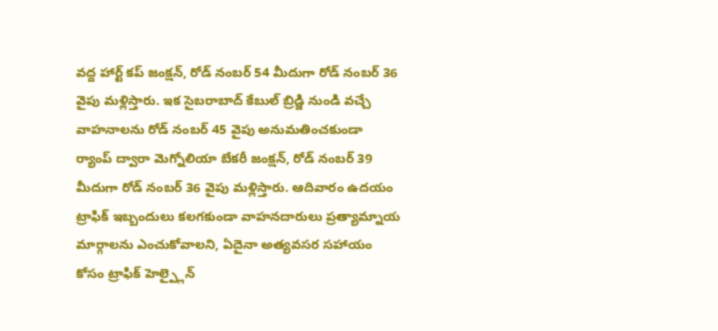వద్ద హార్ట్ కప్ జంక్షన్, రోడ్ నంబర్ 54 మీదుగా రోడ్ నంబర్ 36 వైపు మళ్లిస్తారు. ఇక సైబరాబాద్ కేబుల్ బ్రిడ్జి నుండి వచ్చే వాహనాలను రోడ్ నంబర్ 45 వైపు అనుమతించకుండా ర్యాంప్ ద్వారా మెగ్నోలియా బేకరీ జంక్షన్, రోడ్ నంబర్ 39 మీదుగా రోడ్ నంబర్ 36 వైపు మళ్లిస్తారు. ఆదివారం ఉదయం ట్రాఫిక్ ఇబ్బందులు కలగకుండా వాహనదారులు ప్రత్యామ్నాయ మార్గాలను ఎంచుకోవాలని, ఏదైనా అత్యవసర సహాయం కోసం ట్రాఫిక్ హెల్ప్లైన్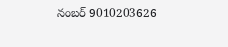నంబర్ 9010203626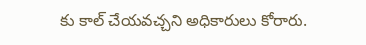కు కాల్ చేయవచ్చని అధికారులు కోరారు.